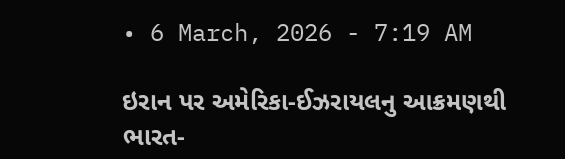• 6 March, 2026 - 7:19 AM

ઇરાન પર અમેરિકા-ઈઝરાયલનુ આક્રમણથી ભારત-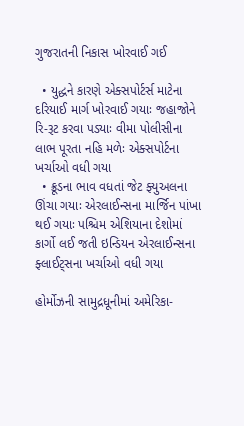ગુજરાતની નિકાસ ખોરવાઈ ગઈ

  • યુદ્ધને કારણે એક્સપોર્ટર્સ માટેના દરિયાઈ માર્ગ ખોરવાઈ ગયાઃ જહાજોને રિ-રૂટ કરવા પડ્યાઃ વીમા પોલીસીના લાભ પૂરતા નહિ મળેઃ એક્સપોર્ટના ખર્ચાઓ વધી ગયા
  • ક્રૂડના ભાવ વધતાં જેટ ફ્યુઅલના ઊંચા ગયાઃ એરલાઈન્સના માર્જિન પાંખા થઈ ગયાઃ પશ્ચિમ એશિયાના દેશોમાં કાર્ગો લઈ જતી ઇન્ડિયન એરલાઈન્સના ફ્લાઈટ્સના ખર્ચાઓ વધી ગયા

હોર્મોઝની સામુદ્રધૂનીમાં અમેરિકા-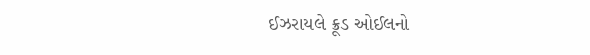ઈઝરાયલે ક્રૂડ ઓઈલનો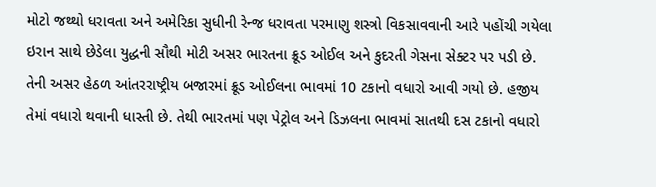મોટો જથ્થો ધરાવતા અને અમેરિકા સુધીની રેન્જ ધરાવતા પરમાણુ શસ્ત્રો વિકસાવવાની આરે પહોંચી ગયેલા ઇરાન સાથે છેડેલા યુદ્ધની સૌથી મોટી અસર ભારતના ક્રૂડ ઓઈલ અને કુદરતી ગેસના સેક્ટર પર પડી છે. તેની અસર હેઠળ આંતરરાષ્ટ્રીય બજારમાં ક્રૂડ ઓઈલના ભાવમાં 10 ટકાનો વધારો આવી ગયો છે. હજીય તેમાં વધારો થવાની ધાસ્તી છે. તેથી ભારતમાં પણ પેટ્રોલ અને ડિઝલના ભાવમાં સાતથી દસ ટકાનો વધારો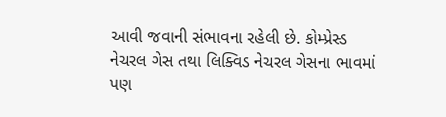આવી જવાની સંભાવના રહેલી છે. કોમ્પ્રેસ્ડ નેચરલ ગેસ તથા લિક્વિડ નેચરલ ગેસના ભાવમાં પણ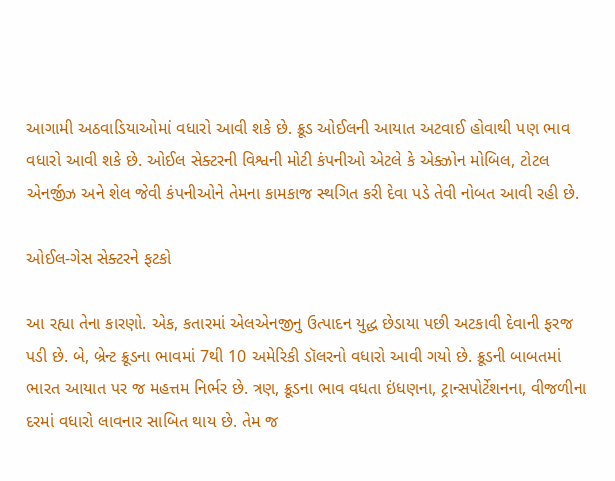આગામી અઠવાડિયાઓમાં વધારો આવી શકે છે. ક્રૂડ ઓઈલની આયાત અટવાઈ હોવાથી પણ ભાવ વધારો આવી શકે છે. ઓઈલ સેક્ટરની વિશ્વની મોટી કંપનીઓ એટલે કે એક્ઝોન મોબિલ, ટોટલ એનર્જીઝ અને શેલ જેવી કંપનીઓને તેમના કામકાજ સ્થગિત કરી દેવા પડે તેવી નોબત આવી રહી છે.

ઓઈલ-ગેસ સેક્ટરને ફટકો

આ રહ્યા તેના કારણો. એક, કતારમાં એલએનજીનુ ઉત્પાદન યુદ્ધ છેડાયા પછી અટકાવી દેવાની ફરજ પડી છે. બે, બ્રેન્ટ ક્રૂડના ભાવમાં 7થી 10 અમેરિકી ડૉલરનો વધારો આવી ગયો છે. ક્રૂડની બાબતમાં ભારત આયાત પર જ મહત્તમ નિર્ભર છે. ત્રણ, ક્રૂડના ભાવ વધતા ઇંધણના, ટ્રાન્સપોર્ટેશનના, વીજળીના દરમાં વધારો લાવનાર સાબિત થાય છે. તેમ જ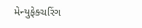મેન્યુફેક્ચરિંગ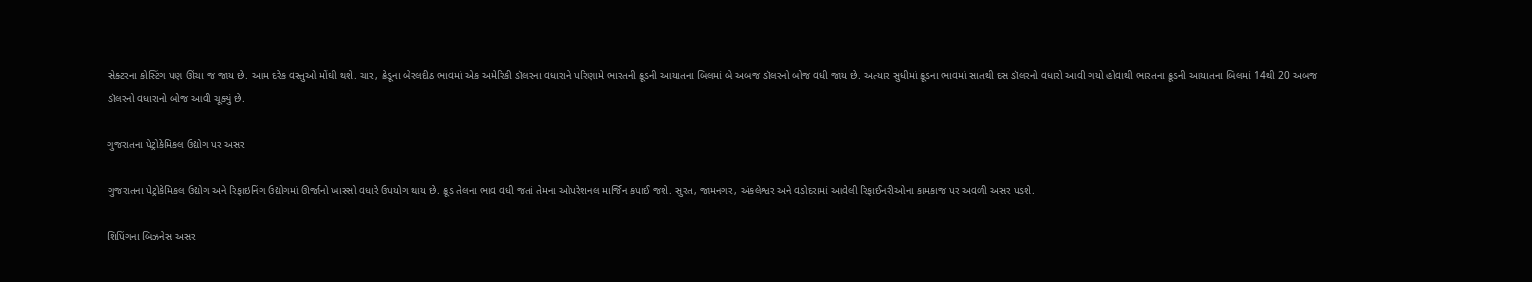સેક્ટરના કોસ્ટિંગ પણ ઊંચા જ જાય છે. આમ દરેક વસ્તુઓ મોંઘી થશે. ચાર, ક્રેડૂના બેરલદીઠ ભાવમાં એક અમેરિકી ડૉલરના વધારાને પરિણામે ભારતની ક્રૂડની આયાતના બિલમાં બે અબજ ડૉલરનો બોજ વધી જાય છે. અત્યાર સુધીમાં ક્રૂડના ભાવમાં સાતથી દસ ડૉલરનો વધારો આવી ગયો હોવાથી ભારતના ક્રૂડની આયાતના બિલમાં 14થી 20 અબજ ડૉલરનો વધારાનો બોજ આવી ચૂક્યું છે.

ગુજરાતના પેટ્રોકેમિકલ ઉદ્યોગ પર અસર

ગુજરાતના પેટ્રોકેમિકલ ઉદ્યોગ અને રિફાઇનિંગ ઉદ્યોગમાં ઊર્જાનો ખાસ્સો વધારે ઉપયોગ થાય છે. ક્રૂડ તેલના ભાવ વધી જતાં તેમના ઓપરેશનલ માર્જિન કપાઈ જશે. સુરત, જામનગર, અંકલેશ્વર અને વડોદરામાં આવેલી રિફાઈનરીઓના કામકાજ પર અવળી અસર પડશે.

શિપિંગના બિઝનેસ અસર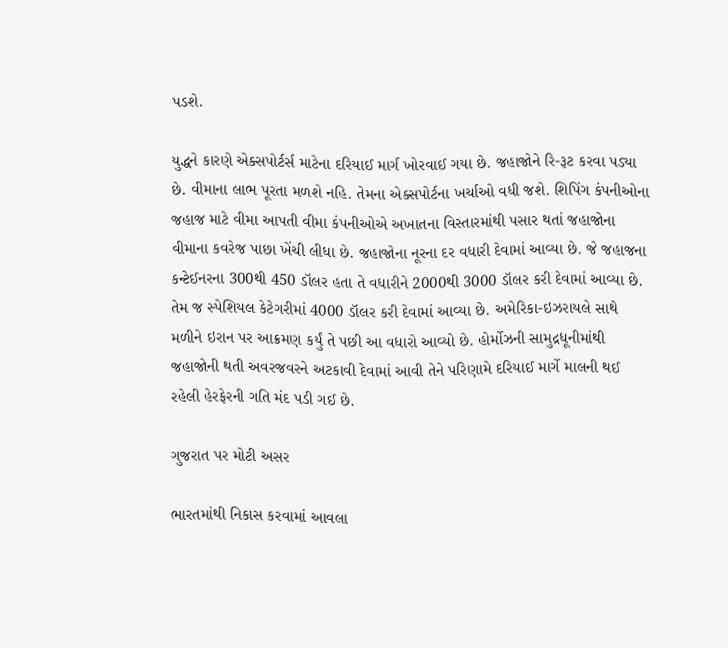પડશે.

યુદ્ધને કારણે એક્સપોર્ટર્સ માટેના દરિયાઈ માર્ગ ખોરવાઈ ગયા છે. જહાજોને રિ-રૂટ કરવા પડ્યા છે. વીમાના લાભ પૂરતા મળશે નહિ. તેમના એક્સપોર્ટના ખર્ચાઓ વધી જશે. શિપિંગ કંપનીઓના જહાજ માટે વીમા આપતી વીમા કંપનીઓએ અખાતના વિસ્તારમાંથી પસાર થતાં જહાજોના વીમાના કવરેજ પાછા ખેંચી લીધા છે. જહાજોના નૂરના દર વધારી દેવામાં આવ્યા છે. જે જહાજના કન્ટેઈનરના 300થી 450 ડૉલર હતા તે વધારીને 2000થી 3000 ડૉલર કરી દેવામાં આવ્યા છે. તેમ જ સ્પેશિયલ કેટેગરીમાં 4000 ડૉલર કરી દેવામાં આવ્યા છે. અમેરિકા-ઇઝરાયલે સાથે મળીને ઇરાન પર આક્રમણ કર્યું તે પછી આ વધારો આવ્યો છે. હોર્મોઝની સામુદ્રધૂનીમાંથી જહાજોની થતી અવરજવરને અટકાવી દેવામાં આવી તેને પરિણામે દરિયાઈ માર્ગે માલની થઈ રહેલી હેરફેરની ગતિ મંદ પડી ગઈ છે.

ગુજરાત પર મોટી અસર

ભારતમાંથી નિકાસ કરવામાં આવલા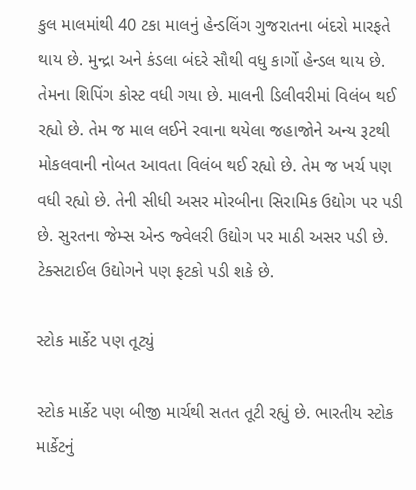કુલ માલમાંથી 40 ટકા માલનું હેન્ડલિંગ ગુજરાતના બંદરો મારફતે થાય છે. મુન્દ્રા અને કંડલા બંદરે સૌથી વધુ કાર્ગો હેન્ડલ થાય છે. તેમના શિપિંગ કોસ્ટ વધી ગયા છે. માલની ડિલીવરીમાં વિલંબ થઈ રહ્યો છે. તેમ જ માલ લઈને રવાના થયેલા જહાજોને અન્ય રૂટથી મોકલવાની નોબત આવતા વિલંબ થઈ રહ્યો છે. તેમ જ ખર્ચ પણ વધી રહ્યો છે. તેની સીધી અસર મોરબીના સિરામિક ઉદ્યોગ પર પડી છે. સુરતના જેમ્સ એન્ડ જ્વેલરી ઉદ્યોગ પર માઠી અસર પડી છે.  ટેક્સટાઈલ ઉદ્યોગને પણ ફટકો પડી શકે છે.

સ્ટોક માર્કેટ પણ તૂટ્યું

સ્ટોક માર્કેટ પણ બીજી માર્ચથી સતત તૂટી રહ્યું છે. ભારતીય સ્ટોક માર્કેટનું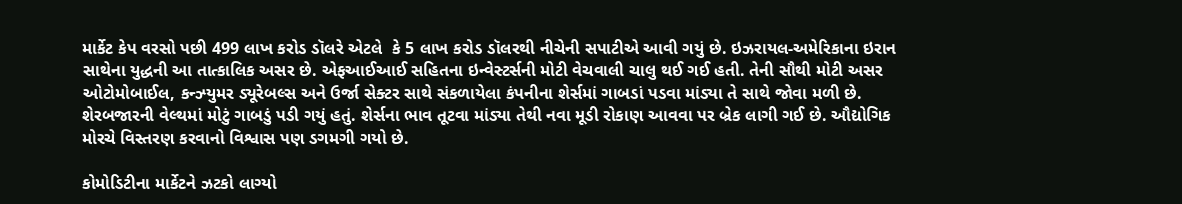માર્કેટ કેપ વરસો પછી 499 લાખ કરોડ ડૉલરે એટલે  કે 5 લાખ કરોડ ડૉલરથી નીચેની સપાટીએ આવી ગયું છે. ઇઝરાયલ-અમેરિકાના ઇરાન સાથેના યુદ્ધની આ તાત્કાલિક અસર છે. એફઆઈઆઈ સહિતના ઇન્વેસ્ટર્સની મોટી વેચવાલી ચાલુ થઈ ગઈ હતી. તેની સૌથી મોટી અસર ઓટોમોબાઈલ, કન્ઝ્યુમર ડ્યૂરેબલ્સ અને ઉર્જા સેક્ટર સાથે સંકળાયેલા કંપનીના શેર્સમાં ગાબડાં પડવા માંડ્યા તે સાથે જોવા મળી છે. શેરબજારની વેલ્થમાં મોટું ગાબડું પડી ગયું હતું. શેર્સના ભાવ તૂટવા માંડ્યા તેથી નવા મૂડી રોકાણ આવવા પર બ્રેક લાગી ગઈ છે. ઔદ્યોગિક મોરચે વિસ્તરણ કરવાનો વિશ્વાસ પણ ડગમગી ગયો છે.

કોમોડિટીના માર્કેટને ઝટકો લાગ્યો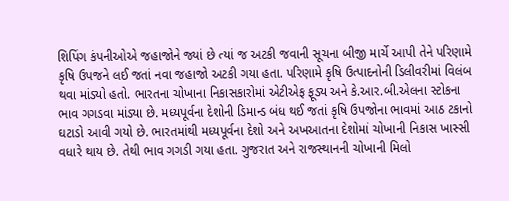શિપિંગ કંપનીઓએ જહાજોને જ્યાં છે ત્યાં જ અટકી જવાની સૂચના બીજી માર્ચે આપી તેને પરિણામે કૃષિ ઉપજને લઈ જતાં નવા જહાજો અટકી ગયા હતા. પરિણામે કૃષિ ઉત્પાદનોની ડિલીવરીમાં વિલંબ થવા માંડ્યો હતો. ભારતના ચોખાના નિકાસકારોમાં એટીએફ ફૂડ્ય અને કે.આર.બી.એલના સ્ટોકના ભાવ ગગડવા માંડ્યા છે. મધ્યપૂર્વના દેશોની ડિમાન્ડ બંધ થઈ જતાં કૃષિ ઉપજોના ભાવમાં આઠ ટકાનો ઘટાડો આવી ગયો છે. ભારતમાંથી મધ્યપૂર્વના દેશો અને અખઆતના દેશોમાં ચોખાની નિકાસ ખાસ્સી વધારે થાય છે. તેથી ભાવ ગગડી ગયા હતા. ગુજરાત અને રાજસ્થાનની ચોખાની મિલો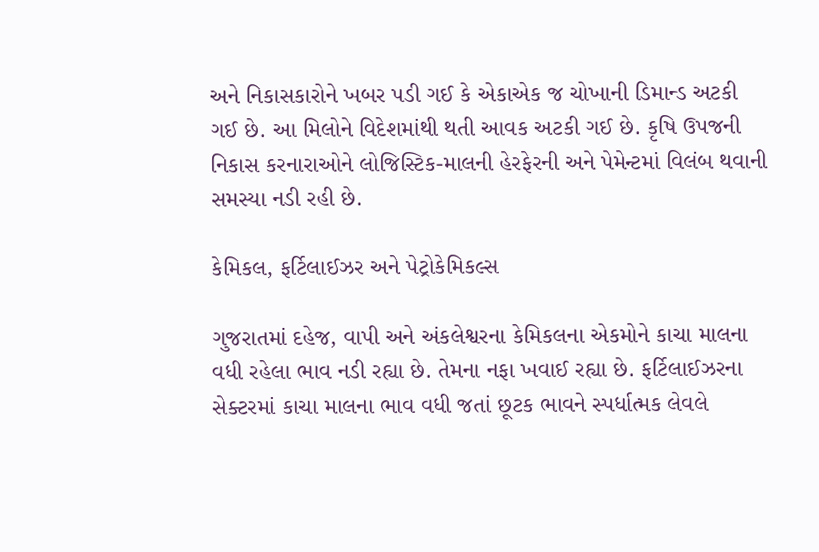અને નિકાસકારોને ખબર પડી ગઈ કે એકાએક જ ચોખાની ડિમાન્ડ અટકી ગઈ છે. આ મિલોને વિદેશમાંથી થતી આવક અટકી ગઈ છે. કૃષિ ઉપજની નિકાસ કરનારાઓને લોજિસ્ટિક-માલની હેરફેરની અને પેમેન્ટમાં વિલંબ થવાની સમસ્યા નડી રહી છે.

કેમિકલ, ફર્ટિલાઈઝર અને પેટ્રોકેમિકલ્સ

ગુજરાતમાં દહેજ, વાપી અને અંકલેશ્વરના કેમિકલના એકમોને કાચા માલના વધી રહેલા ભાવ નડી રહ્યા છે. તેમના નફા ખવાઈ રહ્યા છે. ફર્ટિલાઈઝરના સેક્ટરમાં કાચા માલના ભાવ વધી જતાં છૂટક ભાવને સ્પર્ધાત્મક લેવલે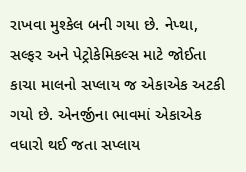રાખવા મુશ્કેલ બની ગયા છે. નેપ્થા, સલ્ફર અને પેટ્રોકેમિકલ્સ માટે જોઈતા કાચા માલનો સપ્લાય જ એકાએક અટકી ગયો છે. એનર્જીના ભાવમાં એકાએક વધારો થઈ જતા સપ્લાય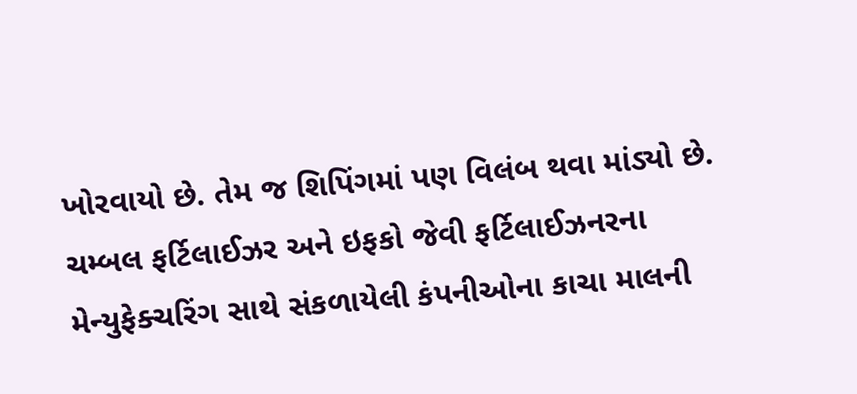ખોરવાયો છે. તેમ જ શિપિંગમાં પણ વિલંબ થવા માંડ્યો છે. ચમ્બલ ફર્ટિલાઈઝર અને ઇફકો જેવી ફર્ટિલાઈઝનરના મેન્યુફેક્ચરિંગ સાથે સંકળાયેલી કંપનીઓના કાચા માલની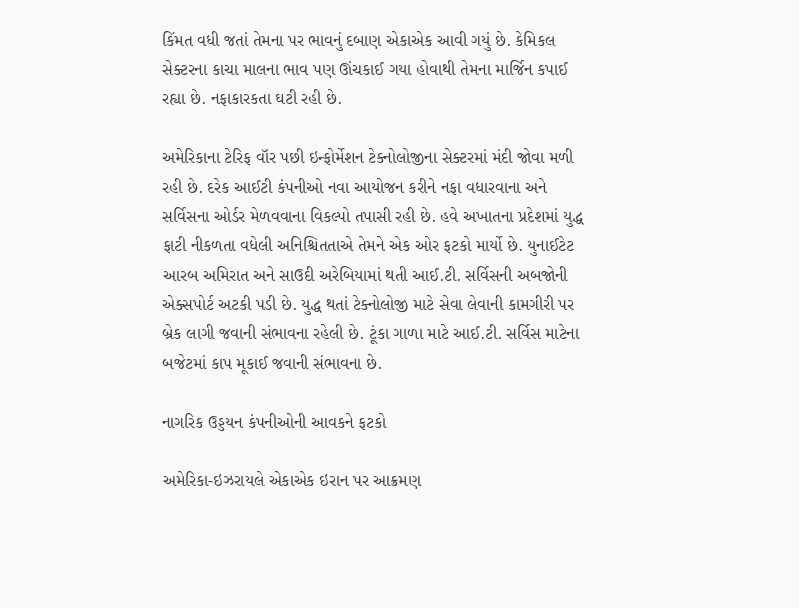કિંમત વધી જતાં તેમના પર ભાવનું દબાણ એકાએક આવી ગયું છે. કેમિકલ સેક્ટરના કાચા માલના ભાવ પણ ઊંચકાઈ ગયા હોવાથી તેમના માર્જિન કપાઈ રહ્યા છે. નફાકારકતા ઘટી રહી છે.

અમેરિકાના ટેરિફ વૉર પછી ઇન્ફોર્મેશન ટેક્નોલોજીના સેક્ટરમાં મંદી જોવા મળી રહી છે. દરેક આઈટી કંપનીઓ નવા આયોજન કરીને નફા વધારવાના અને સર્વિસના ઓર્ડર મેળવવાના વિકલ્પો તપાસી રહી છે. હવે અખાતના પ્રદેશમાં યુદ્ધ ફાટી નીકળતા વધેલી અનિશ્ચિતતાએ તેમને એક ઓર ફટકો માર્યો છે. યુનાઈટેટ આરબ અમિરાત અને સાઉદી અરેબિયામાં થતી આઈ.ટી. સર્વિસની અબજોની એક્સપોર્ટ અટકી પડી છે. યુદ્ધ થતાં ટેક્નોલોજી માટે સેવા લેવાની કામગીરી પર બ્રેક લાગી જવાની સંભાવના રહેલી છે. ટૂંકા ગાળા માટે આઈ.ટી. સર્વિસ માટેના બજેટમાં કાપ મૂકાઈ જવાની સંભાવના છે.

નાગરિક ઉડ્ડયન કંપનીઓની આવકને ફટકો

અમેરિકા-ઇઝરાયલે એકાએક ઇરાન પર આક્રમણ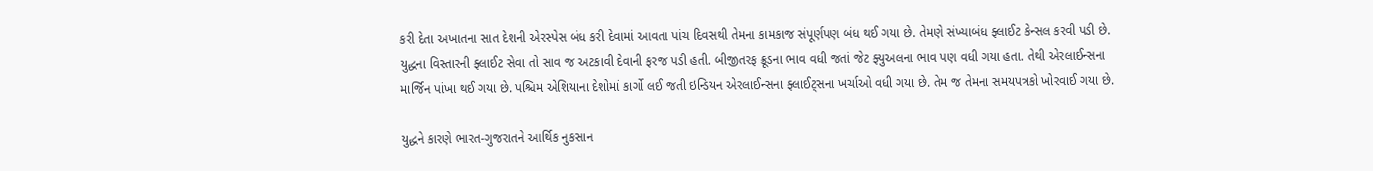કરી દેતા અખાતના સાત દેશની એરસ્પેસ બંધ કરી દેવામાં આવતા પાંચ દિવસથી તેમના કામકાજ સંપૂર્ણપણ બંધ થઈ ગયા છે. તેમણે સંખ્યાબંધ ફ્લાઈટ કેન્સલ કરવી પડી છે. યુદ્ધના વિસ્તારની ફ્લાઈટ સેવા તો સાવ જ અટકાવી દેવાની ફરજ પડી હતી. બીજીતરફ ક્રૂડના ભાવ વધી જતાં જેટ ફ્યુઅલના ભાવ પણ વધી ગયા હતા. તેથી એરલાઈન્સના માર્જિન પાંખા થઈ ગયા છે. પશ્ચિમ એશિયાના દેશોમાં કાર્ગો લઈ જતી ઇન્ડિયન એરલાઈન્સના ફ્લાઈટ્સના ખર્ચાઓ વધી ગયા છે. તેમ જ તેમના સમયપત્રકો ખોરવાઈ ગયા છે.

યુદ્ધને કારણે ભારત-ગુજરાતને આર્થિક નુકસાન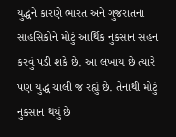યુદ્ધને કારણે ભારત અને ગુજરાતના સાહસિકોને મોટું આર્થિક નુકસાન સહન કરવું પડી શકે છે. આ લખાય છે ત્યારે પણ યુદ્ધ ચાલી જ રહ્યું છે. તેનાથી મોટું નુકસાન થયું છે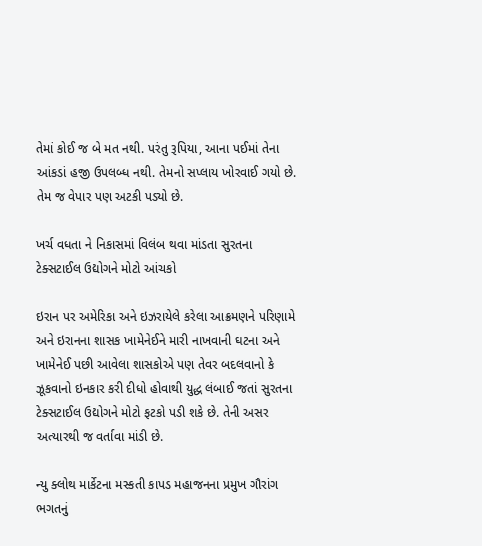તેમાં કોઈ જ બે મત નથી. પરંતુ રૂપિયા, આના પઈમાં તેના આંકડાં હજી ઉપલબ્ધ નથી. તેમનો સપ્લાય ખોરવાઈ ગયો છે. તેમ જ વેપાર પણ અટકી પડ્યો છે.

ખર્ચ વધતા ને નિકાસમાં વિલંબ થવા માંડતા સુરતના ટેક્સટાઈલ ઉદ્યોગને મોટો આંચકો

ઇરાન પર અમેરિકા અને ઇઝરાયેલે કરેલા આક્રમણને પરિણામે અને ઇરાનના શાસક ખામેનેઈને મારી નાખવાની ઘટના અને ખામેનેઈ પછી આવેલા શાસકોએ પણ તેવર બદલવાનો કે ઝૂકવાનો ઇનકાર કરી દીધો હોવાથી યુદ્ધ લંબાઈ જતાં સુરતના ટેક્સટાઈલ ઉદ્યોગને મોટો ફટકો પડી શકે છે. તેની અસર અત્યારથી જ વર્તાવા માંડી છે.

ન્યુ ક્લોથ માર્કેટના મસ્કતી કાપડ મહાજનના પ્રમુખ ગૌરાંગ ભગતનું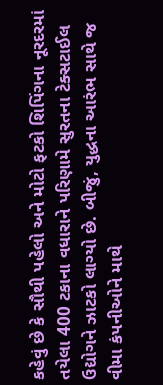કહેવું છે કે સૌથી પહેલો અને મોટો ફટકો શિપિંગના નૂરદરમાં તયેલા 400 ટકાના વધારાને પરિણામે સુરતના ટેક્સટાઈલ ઉદ્યોગને ઝાટકો લાગ્યો છે. બીજું, યુદ્ધના આરંભ સાથે જ વીમા કંપનીઓને માથે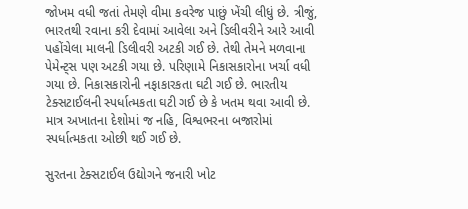જોખમ વધી જતાં તેમણે વીમા કવરેજ પાછું ખેંચી લીધું છે. ત્રીજું, ભારતથી રવાના કરી દેવામાં આવેલા અને ડિલીવરીને આરે આવી પહોંચેલા માલની ડિલીવરી અટકી ગઈ છે. તેથી તેમને મળવાના પેમેન્ટ્સ પણ અટકી ગયા છે. પરિણામે નિકાસકારોના ખર્ચા વધી ગયા છે. નિકાસકારોની નફાકારકતા ઘટી ગઈ છે. ભારતીય ટેક્સટાઈલની સ્પર્ધાત્મકતા ઘટી ગઈ છે કે ખતમ થવા આવી છે. માત્ર અખાતના દેશોમાં જ નહિ, વિશ્વભરના બજારોમાં સ્પર્ધાત્મકતા ઓછી થઈ ગઈ છે.

સુરતના ટેક્સટાઈલ ઉદ્યોગને જનારી ખોટ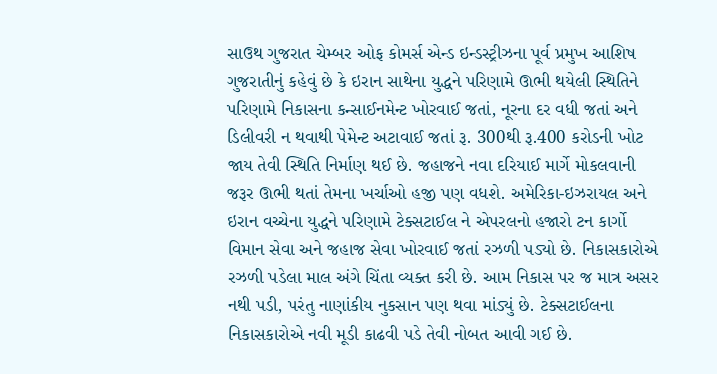સાઉથ ગુજરાત ચેમ્બર ઓફ કોમર્સ એન્ડ ઇન્ડસ્ટ્રીઝના પૂર્વ પ્રમુખ આશિષ ગુજરાતીનું કહેવું છે કે ઇરાન સાથેના યુદ્ધને પરિણામે ઊભી થયેલી સ્થિતિને પરિણામે નિકાસના કન્સાઈનમેન્ટ ખોરવાઈ જતાં, નૂરના દર વધી જતાં અને ડિલીવરી ન થવાથી પેમેન્ટ અટાવાઈ જતાં રૂ. 300થી રૂ.400 કરોડની ખોટ જાય તેવી સ્થિતિ નિર્માણ થઈ છે. જહાજને નવા દરિયાઈ માર્ગે મોકલવાની જરૂર ઊભી થતાં તેમના ખર્ચાઓ હજી પણ વધશે. અમેરિકા-ઇઝરાયલ અને ઇરાન વચ્ચેના યુદ્ધને પરિણામે ટેક્સટાઈલ ને એપરલનો હજારો ટન કાર્ગો વિમાન સેવા અને જહાજ સેવા ખોરવાઈ જતાં રઝળી પડ્યો છે. નિકાસકારોએ રઝળી પડેલા માલ અંગે ચિંતા વ્યક્ત કરી છે. આમ નિકાસ પર જ માત્ર અસર નથી પડી, પરંતુ નાણાંકીય નુકસાન પણ થવા માંડ્યું છે. ટેક્સટાઈલના નિકાસકારોએ નવી મૂડી કાઢવી પડે તેવી નોબત આવી ગઈ છે.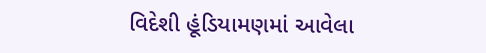વિદેશી હૂંડિયામણમાં આવેલા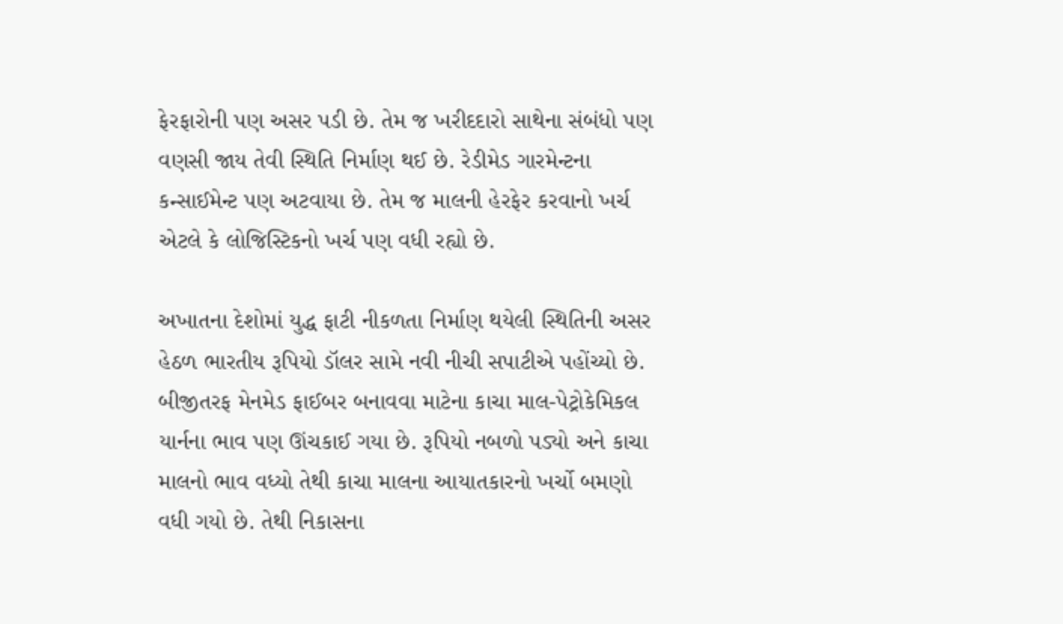ફેરફારોની પણ અસર પડી છે. તેમ જ ખરીદદારો સાથેના સંબંધો પણ વણસી જાય તેવી સ્થિતિ નિર્માણ થઈ છે. રેડીમેડ ગારમેન્ટના કન્સાઈમેન્ટ પણ અટવાયા છે. તેમ જ માલની હેરફેર કરવાનો ખર્ચ એટલે કે લોજિસ્ટિકનો ખર્ચ પણ વધી રહ્યો છે.

અખાતના દેશોમાં યુદ્ધ ફાટી નીકળતા નિર્માણ થયેલી સ્થિતિની અસર હેઠળ ભારતીય રૂપિયો ડૉલર સામે નવી નીચી સપાટીએ પહોંચ્યો છે. બીજીતરફ મેનમેડ ફાઈબર બનાવવા માટેના કાચા માલ-પેટ્રોકેમિકલ યાર્નના ભાવ પણ ઊંચકાઈ ગયા છે. રૂપિયો નબળો પડ્યો અને કાચા માલનો ભાવ વધ્યો તેથી કાચા માલના આયાતકારનો ખર્ચો બમણો વધી ગયો છે. તેથી નિકાસના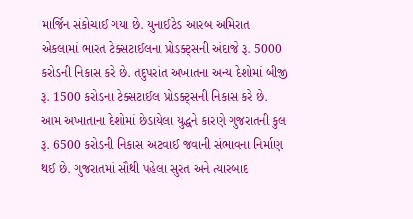માર્જિન સંકોચાઈ ગયા છે. યુનાઈટેડ આરબ અમિરાત એકલામાં ભારત ટેક્સટાઈલના પ્રોડક્ટ્સની અંદાજે રૂ. 5000 કરોડની નિકાસ કરે છે. તદુપરાંત અખાતના અન્ય દેશોમાં બીજી રૂ. 1500 કરોડના ટેક્સટાઈલ પ્રોડક્ટ્સની નિકાસ કરે છે. આમ અખાતાના દેશોમાં છેડાયેલા યુદ્ધને કારણે ગુજરાતની કુલ રૂ. 6500 કરોડની નિકાસ અટવાઈ જવાની સંભાવના નિર્માણ થઈ છે. ગુજરાતમાં સૌથી પહેલા સુરત અને ત્યારબાદ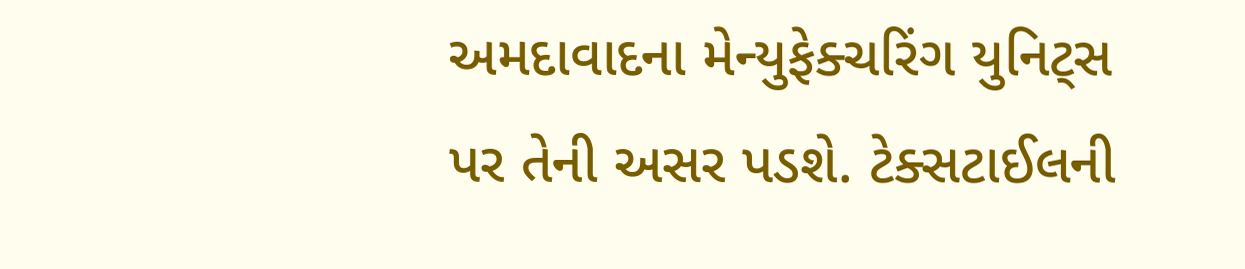અમદાવાદના મેન્યુફેક્ચરિંગ યુનિટ્સ પર તેની અસર પડશે. ટેક્સટાઈલની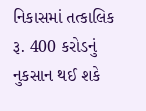નિકાસમાં તત્કાલિક રૂ. 400 કરોડનું નુકસાન થઈ શકે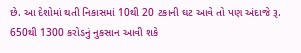છે. આ દેશોમાં થતી નિકાસમાં 10થી 20 ટકાની ઘટ આવે તો પણ અંદાજે રૂ. 650થી 1300 કરોડનું નુકસાન આવી શકે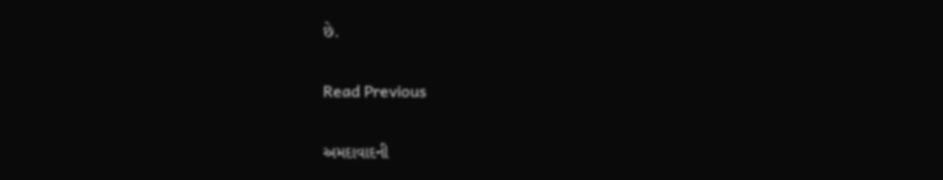છે.

Read Previous

અમદાવાદની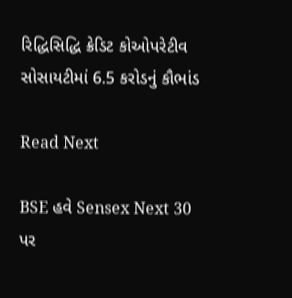રિદ્ધિસિદ્ધિ ક્રેડિટ કોઓપરેટીવ સોસાયટીમાં 6.5 કરોડનું કૌભાંડ

Read Next

BSE હવે Sensex Next 30 પર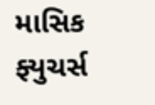માસિક ફ્યુચર્સ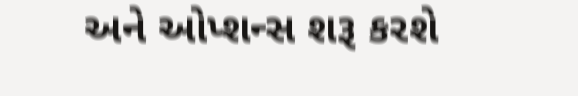અને ઓપ્શન્સ શરૂ કરશે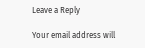Leave a Reply

Your email address will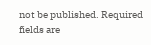not be published. Required fields are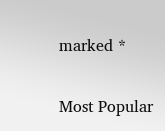marked *

Most Popular